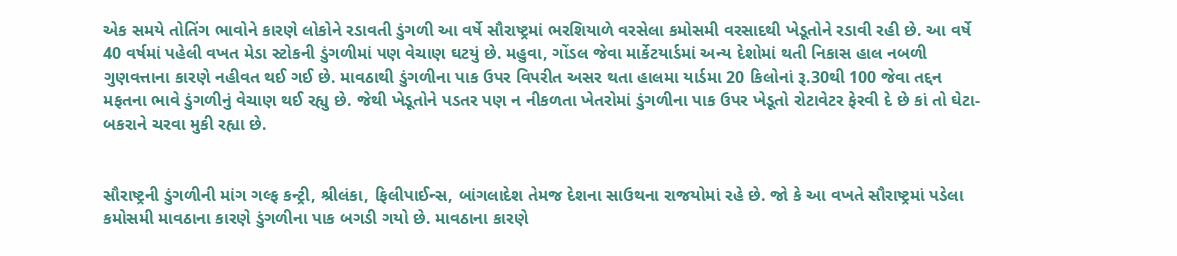એક સમયે તોતિંગ ભાવોને કારણે લોકોને રડાવતી ડુંગળી આ વર્ષે સૌરાષ્ટ્રમાં ભરશિયાળે વરસેલા કમોસમી વરસાદથી ખેડૂતોને રડાવી રહી છે. આ વર્ષે 40 વર્ષમાં પહેલી વખત મેડા સ્ટોકની ડુંગળીમાં પણ વેચાણ ઘટયું છે. મહુવા, ગોંડલ જેવા માર્કેટયાર્ડમાં અન્ય દેશોમાં થતી નિકાસ હાલ નબળી ગુણવત્તાના કારણે નહીવત થઈ ગઈ છે. માવઠાથી ડુંગળીના પાક ઉપર વિપરીત અસર થતા હાલમા યાર્ડમા 20 કિલોનાં રૂ.30થી 100 જેવા તદ્દન મફતના ભાવે ડુંગળીનું વેચાણ થઈ રહ્યુ છે. જેથી ખેડૂતોને પડતર પણ ન નીકળતા ખેતરોમાં ડુંગળીના પાક ઉપર ખેડૂતો રોટાવેટર ફેરવી દે છે કાં તો ઘેટા-બકરાને ચરવા મુકી રહ્યા છે.


સૌરાષ્ટ્રની ડુંગળીની માંગ ગલ્ફ કન્ટ્રી, શ્રીલંકા, ફિલીપાઈન્સ, બાંગલાદેશ તેમજ દેશના સાઉથના રાજયોમાં રહે છે. જો કે આ વખતે સૌરાષ્ટ્રમાં પડેલા કમોસમી માવઠાના કારણે ડુંગળીના પાક બગડી ગયો છે. માવઠાના કારણે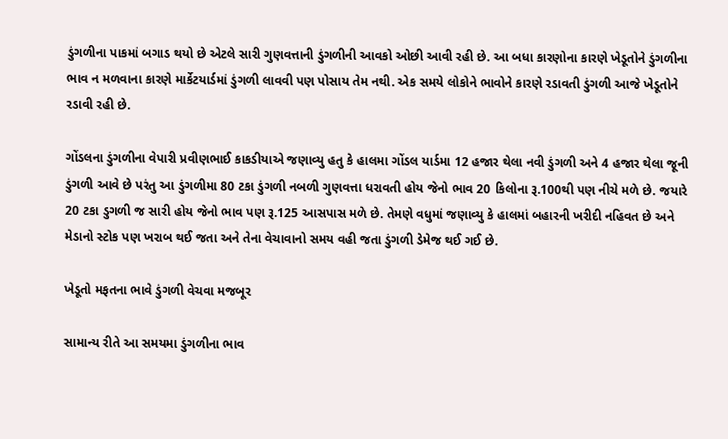ડુંગળીના પાકમાં બગાડ થયો છે એટલે સારી ગુણવત્તાની ડુંગળીની આવકો ઓછી આવી રહી છે. આ બધા કારણોના કારણે ખેડૂતોને ડુંગળીના ભાવ ન મળવાના કારણે માર્કેટયાર્ડમાં ડુંગળી લાવવી પણ પોસાય તેમ નથી. એક સમયે લોકોને ભાવોને કારણે રડાવતી ડુંગળી આજે ખેડૂતોને રડાવી રહી છે.

ગોંડલના ડુંગળીના વેપારી પ્રવીણભાઈ કાકડીયાએ જણાવ્યુ હતુ કે હાલમા ગોંડલ યાર્ડમા 12 હજાર થેલા નવી ડુંગળી અને 4 હજાર થેલા જૂની ડુંગળી આવે છે પરંતુ આ ડુંગળીમા 80 ટકા ડુંગળી નબળી ગુણવત્તા ધરાવતી હોય જેનો ભાવ 20 કિલોના રૂ.100થી પણ નીચે મળે છે. જયારે 20 ટકા ડુગળી જ સારી હોય જેનો ભાવ પણ રૂ.125 આસપાસ મળે છે. તેમણે વધુમાં જણાવ્યુ કે હાલમાં બહારની ખરીદી નહિવત છે અને મેડાનો સ્ટોક પણ ખરાબ થઈ જતા અને તેના વેચાવાનો સમય વહી જતા ડુંગળી ડેમેજ થઈ ગઈ છે.

ખેડૂતો મફતના ભાવે ડુંગળી વેચવા મજબૂર

સામાન્ય રીતે આ સમયમા ડુંગળીના ભાવ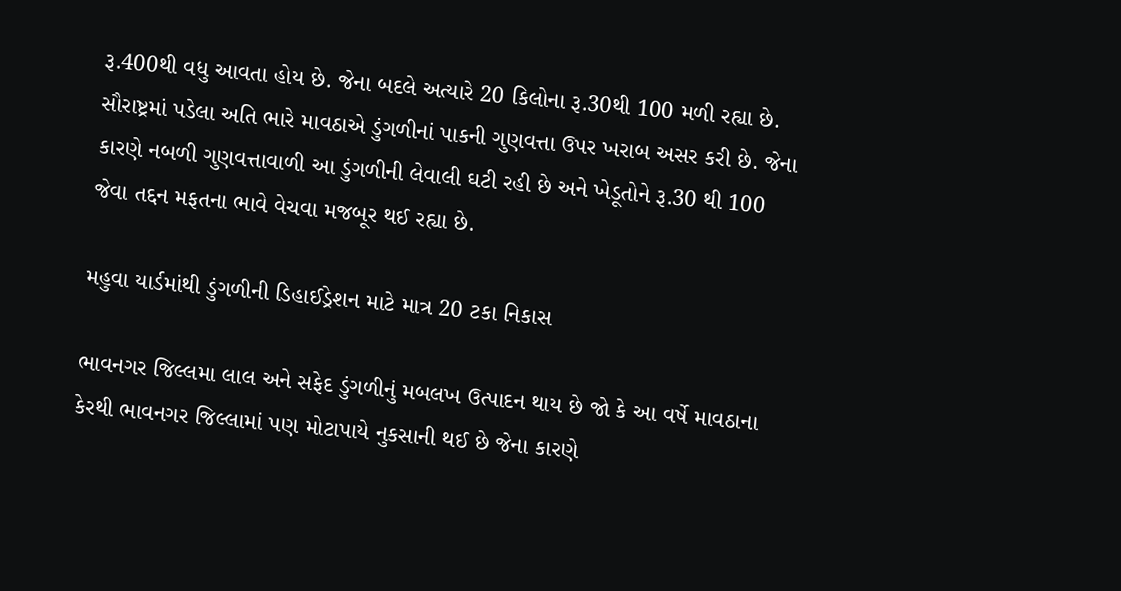રૂ.400થી વધુ આવતા હોય છે. જેના બદલે અત્યારે 20 કિલોના રૂ.30થી 100 મળી રહ્યા છે. સૌરાષ્ટ્રમાં પડેલા અતિ ભારે માવઠાએ ડુંગળીનાં પાકની ગુણવત્તા ઉપર ખરાબ અસર કરી છે. જેના કારણે નબળી ગુણવત્તાવાળી આ ડુંગળીની લેવાલી ઘટી રહી છે અને ખેડૂતોને રૂ.30 થી 100 જેવા તદ્દન મફતના ભાવે વેચવા મજબૂર થઈ રહ્યા છે.

મહુવા યાર્ડમાંથી ડુંગળીની ડિહાઈડ્રેશન માટે માત્ર 20 ટકા નિકાસ

ભાવનગર જિલ્લમા લાલ અને સફેદ ડુંગળીનું મબલખ ઉત્પાદન થાય છે જો કે આ વર્ષે માવઠાના કેરથી ભાવનગર જિલ્લામાં પણ મોટાપાયે નુકસાની થઈ છે જેના કારણે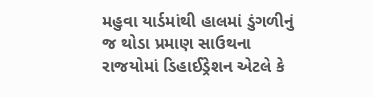મહુવા યાર્ડમાંથી હાલમાં ડુંગળીનું જ થોડા પ્રમાણ સાઉથના રાજયોમાં ડિહાઈડ્રેશન એટલે કે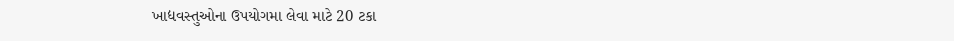ખાદ્યવસ્તુઓના ઉપયોગમા લેવા માટે 20 ટકા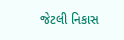જેટલી નિકાસ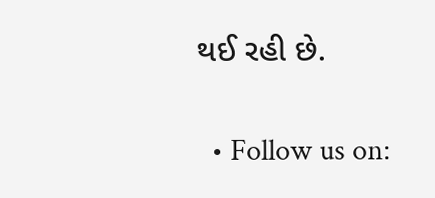થઈ રહી છે.


  • Follow us on: